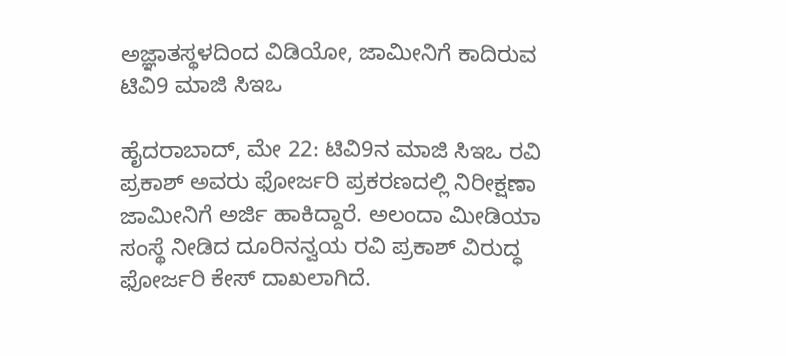ಅಜ್ಞಾತಸ್ಥಳದಿಂದ ವಿಡಿಯೋ, ಜಾಮೀನಿಗೆ ಕಾದಿರುವ ಟಿವಿ9 ಮಾಜಿ ಸಿಇಒ

ಹೈದರಾಬಾದ್, ಮೇ 22: ಟಿವಿ9ನ ಮಾಜಿ ಸಿಇಒ ರವಿ ಪ್ರಕಾಶ್ ಅವರು ಫೋರ್ಜರಿ ಪ್ರಕರಣದಲ್ಲಿ ನಿರೀಕ್ಷಣಾ ಜಾಮೀನಿಗೆ ಅರ್ಜಿ ಹಾಕಿದ್ದಾರೆ. ಅಲಂದಾ ಮೀಡಿಯಾ ಸಂಸ್ಥೆ ನೀಡಿದ ದೂರಿನನ್ವಯ ರವಿ ಪ್ರಕಾಶ್ ವಿರುದ್ಧ ಫೋರ್ಜರಿ ಕೇಸ್ ದಾಖಲಾಗಿದೆ.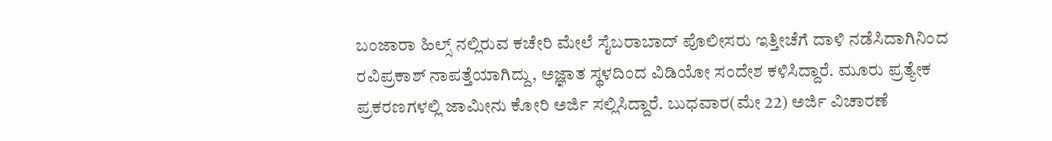ಬಂಜಾರಾ ಹಿಲ್ಸ್ ನಲ್ಲಿರುವ ಕಚೇರಿ ಮೇಲೆ ಸೈಬರಾಬಾದ್ ಪೊಲೀಸರು ಇತ್ತೀಚೆಗೆ ದಾಳಿ ನಡೆಸಿದಾಗಿನಿಂದ ರವಿಪ್ರಕಾಶ್ ನಾಪತ್ತೆಯಾಗಿದ್ದು, ಅಜ್ಞಾತ ಸ್ಥಳದಿಂದ ವಿಡಿಯೋ ಸಂದೇಶ ಕಳಿಸಿದ್ದಾರೆ. ಮೂರು ಪ್ರತ್ಯೇಕ ಪ್ರಕರಣಗಳಲ್ಲಿ ಜಾಮೀನು ಕೋರಿ ಅರ್ಜಿ ಸಲ್ಲಿಸಿದ್ದಾರೆ. ಬುಧವಾರ(ಮೇ 22) ಅರ್ಜಿ ವಿಚಾರಣೆ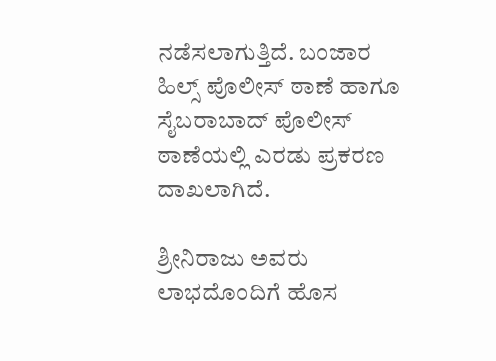ನಡೆಸಲಾಗುತ್ತಿದೆ. ಬಂಜಾರ ಹಿಲ್ಸ್ ಪೊಲೀಸ್ ಠಾಣೆ ಹಾಗೂ ಸೈಬರಾಬಾದ್ ಪೊಲೀಸ್ ಠಾಣೆಯಲ್ಲಿ ಎರಡು ಪ್ರಕರಣ ದಾಖಲಾಗಿದೆ.

ಶ್ರೀನಿರಾಜು ಅವರು ಲಾಭದೊಂದಿಗೆ ಹೊಸ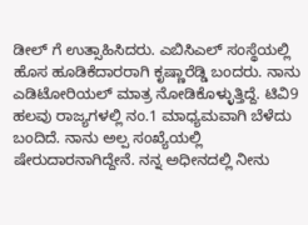ಡೀಲ್ ಗೆ ಉತ್ಸಾಹಿಸಿದರು. ಎಬಿಸಿಎಲ್ ಸಂಸ್ಥೆಯಲ್ಲಿ ಹೊಸ ಹೂಡಿಕೆದಾರರಾಗಿ ಕೃಷ್ಣಾರೆಡ್ಡಿ ಬಂದರು. ನಾನು ಎಡಿಟೋರಿಯಲ್ ಮಾತ್ರ ನೋಡಿಕೊಳ್ಳುತ್ತಿದ್ದೆ. ಟಿವಿ9 ಹಲವು ರಾಜ್ಯಗಳಲ್ಲಿ ನಂ.1 ಮಾಧ್ಯಮವಾಗಿ ಬೆಳೆದು ಬಂದಿದೆ. ನಾನು ಅಲ್ಪ ಸಂಖ್ಯೆಯಲ್ಲಿ ಷೇರುದಾರನಾಗಿದ್ದೇನೆ. ನನ್ನ ಅಧೀನದಲ್ಲಿ ನೀನು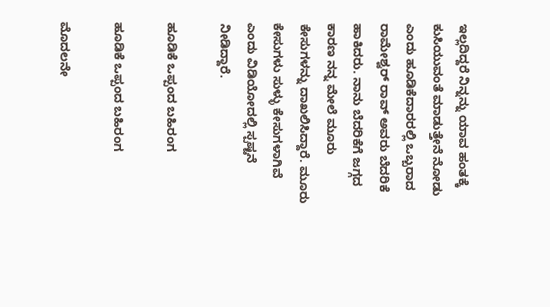ಇಲ್ಲದಿದ್ದರೆ ನಿನ್ನನ್ನು ಯಾವ ಹಂತಕ್ಕೆ ಕುಸಿಯುವಂತೆ ಮಾಡುತ್ತೇನೆ ನೋಡು ಎಂದು ಹೂಡಿಕೆದಾರರಲ್ಲಿ ಒಬ್ಬರಾದ ರಾಮೇಶ್ವರ್ ರಾವ್ ಅವರು ಬೆದರಿಕೆ ಹಾಕಿದರು. ನಾನು ಬೆದರಿಕೆಗೆ ಜಗ್ಗದ ಕಾರಣ ನನ್ನ ಮೇಲೆ ಮೂರು ಕೇಸುಗಳನ್ನು ದಾಖಲಿಸಿದ್ದಾರೆ. ಮೂರು ಕೇಸುಗಳು ಸುಳ್ಳು ಕೇಸುಗಳಾಗಿವೆ ಎಂದು ವಿಡಿಯೋದಲ್ಲಿ ಸ್ಪಷ್ಟನೆ ನೀಡಿದ್ದಾರೆ.

ಹೂಡಿಕೆ ಒಪ್ಪಂದ ಬಹಿರಂಗ

ಹೂಡಿಕೆ ಒಪ್ಪಂದ ಬಹಿರಂಗ

ಮೊದಲನೇ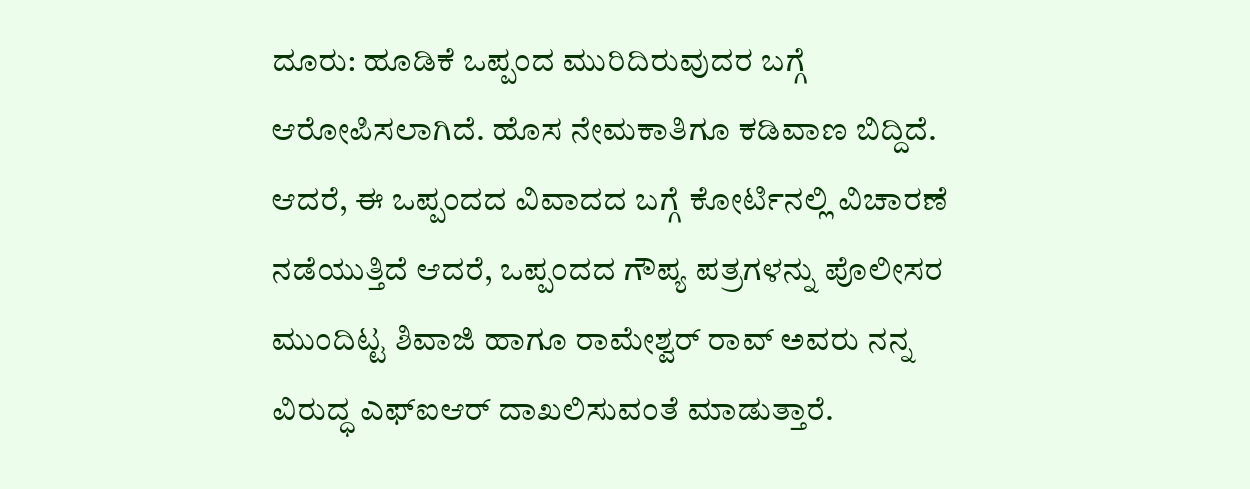ದೂರು: ಹೂಡಿಕೆ ಒಪ್ಪಂದ ಮುರಿದಿರುವುದರ ಬಗ್ಗೆ ಆರೋಪಿಸಲಾಗಿದೆ. ಹೊಸ ನೇಮಕಾತಿಗೂ ಕಡಿವಾಣ ಬಿದ್ದಿದೆ. ಆದರೆ, ಈ ಒಪ್ಪಂದದ ವಿವಾದದ ಬಗ್ಗೆ ಕೋರ್ಟಿನಲ್ಲಿ ವಿಚಾರಣೆ ನಡೆಯುತ್ತಿದೆ ಆದರೆ, ಒಪ್ಪಂದದ ಗೌಪ್ಯ ಪತ್ರಗಳನ್ನು ಪೊಲೀಸರ ಮುಂದಿಟ್ಟ ಶಿವಾಜಿ ಹಾಗೂ ರಾಮೇಶ್ವರ್ ರಾವ್ ಅವರು ನನ್ನ ವಿರುದ್ಧ ಎಫ್ಐಆರ್ ದಾಖಲಿಸುವಂತೆ ಮಾಡುತ್ತಾರೆ.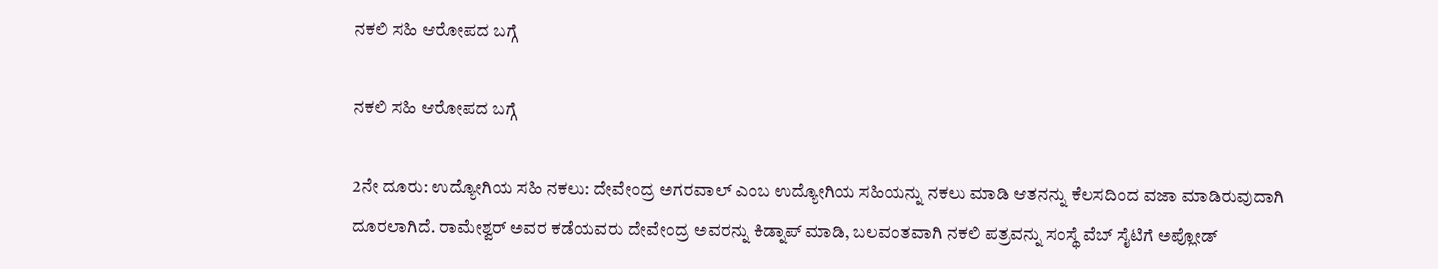ನಕಲಿ ಸಹಿ ಆರೋಪದ ಬಗ್ಗೆ

ನಕಲಿ ಸಹಿ ಆರೋಪದ ಬಗ್ಗೆ

2ನೇ ದೂರು: ಉದ್ಯೋಗಿಯ ಸಹಿ ನಕಲು: ದೇವೇಂದ್ರ ಅಗರವಾಲ್ ಎಂಬ ಉದ್ಯೋಗಿಯ ಸಹಿಯನ್ನು ನಕಲು ಮಾಡಿ ಆತನನ್ನು ಕೆಲಸದಿಂದ ವಜಾ ಮಾಡಿರುವುದಾಗಿ ದೂರಲಾಗಿದೆ. ರಾಮೇಶ್ವರ್ ಅವರ ಕಡೆಯವರು ದೇವೇಂದ್ರ ಅವರನ್ನು ಕಿಡ್ನಾಪ್ ಮಾಡಿ, ಬಲವಂತವಾಗಿ ನಕಲಿ ಪತ್ರವನ್ನು ಸಂಸ್ಥೆ ವೆಬ್ ಸೈಟಿಗೆ ಅಪ್ಲೋಡ್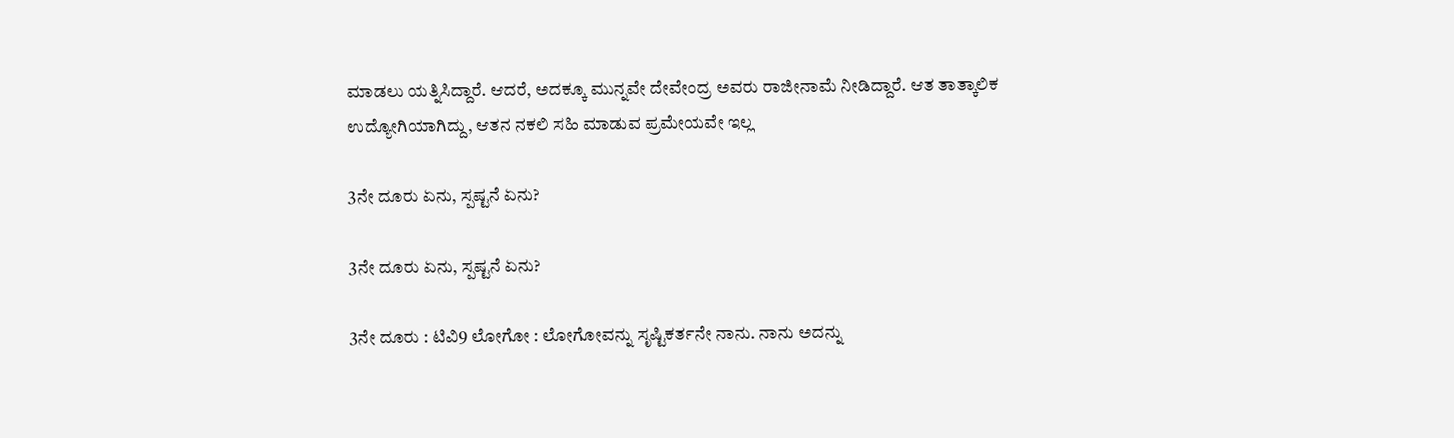ಮಾಡಲು ಯತ್ನಿಸಿದ್ದಾರೆ. ಆದರೆ, ಅದಕ್ಕೂ ಮುನ್ನವೇ ದೇವೇಂದ್ರ ಅವರು ರಾಜೀನಾಮೆ ನೀಡಿದ್ದಾರೆ. ಆತ ತಾತ್ಕಾಲಿಕ ಉದ್ಯೋಗಿಯಾಗಿದ್ದು, ಆತನ ನಕಲಿ ಸಹಿ ಮಾಡುವ ಪ್ರಮೇಯವೇ ಇಲ್ಲ

3ನೇ ದೂರು ಏನು, ಸ್ಪಷ್ಟನೆ ಏನು?

3ನೇ ದೂರು ಏನು, ಸ್ಪಷ್ಟನೆ ಏನು?

3ನೇ ದೂರು : ಟಿವಿ9 ಲೋಗೋ : ಲೋಗೋವನ್ನು ಸೃಷ್ಟಿಕರ್ತನೇ ನಾನು. ನಾನು ಅದನ್ನು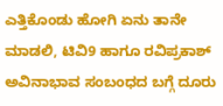ಎತ್ತಿಕೊಂಡು ಹೋಗಿ ಏನು ತಾನೇ ಮಾಡಲಿ, ಟಿವಿ9 ಹಾಗೂ ರವಿಪ್ರಕಾಶ್ ಅವಿನಾಭಾವ ಸಂಬಂಧದ ಬಗ್ಗೆ ದೂರು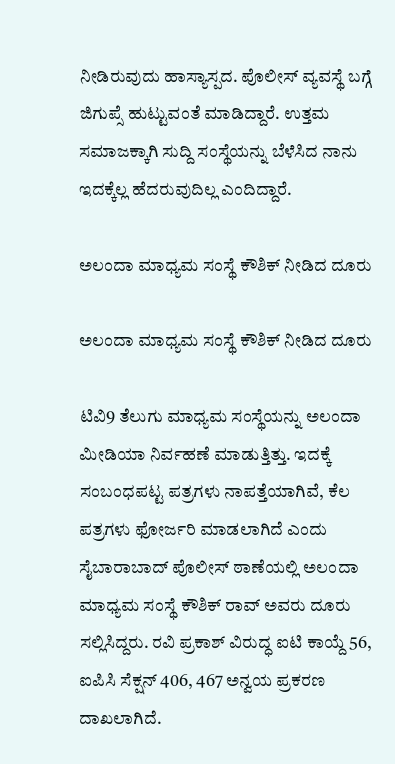ನೀಡಿರುವುದು ಹಾಸ್ಯಾಸ್ಪದ. ಪೊಲೀಸ್ ವ್ಯವಸ್ಥೆ ಬಗ್ಗೆ ಜಿಗುಪ್ಸೆ ಹುಟ್ಟುವಂತೆ ಮಾಡಿದ್ದಾರೆ. ಉತ್ತಮ ಸಮಾಜಕ್ಕಾಗಿ ಸುದ್ದಿ ಸಂಸ್ಥೆಯನ್ನು ಬೆಳೆಸಿದ ನಾನು ಇದಕ್ಕೆಲ್ಲ ಹೆದರುವುದಿಲ್ಲ ಎಂದಿದ್ದಾರೆ.

ಅಲಂದಾ ಮಾಧ್ಯಮ ಸಂಸ್ಥೆ ಕೌಶಿಕ್ ನೀಡಿದ ದೂರು

ಅಲಂದಾ ಮಾಧ್ಯಮ ಸಂಸ್ಥೆ ಕೌಶಿಕ್ ನೀಡಿದ ದೂರು

ಟಿವಿ9 ತೆಲುಗು ಮಾಧ್ಯಮ ಸಂಸ್ಥೆಯನ್ನು ಅಲಂದಾ ಮೀಡಿಯಾ ನಿರ್ವಹಣೆ ಮಾಡುತ್ತಿತ್ತು. ಇದಕ್ಕೆ ಸಂಬಂಧಪಟ್ಟ ಪತ್ರಗಳು ನಾಪತ್ತೆಯಾಗಿವೆ, ಕೆಲ ಪತ್ರಗಳು ಫೋರ್ಜರಿ ಮಾಡಲಾಗಿದೆ ಎಂದು ಸೈಬಾರಾಬಾದ್ ಪೊಲೀಸ್ ಠಾಣೆಯಲ್ಲಿ ಅಲಂದಾ ಮಾಧ್ಯಮ ಸಂಸ್ಥೆ ಕೌಶಿಕ್ ರಾವ್ ಅವರು ದೂರು ಸಲ್ಲಿಸಿದ್ದರು. ರವಿ ಪ್ರಕಾಶ್ ವಿರುದ್ಧ ಐಟಿ ಕಾಯ್ದೆ 56, ಐಪಿಸಿ ಸೆಕ್ಷನ್ 406, 467 ಅನ್ವಯ ಪ್ರಕರಣ ದಾಖಲಾಗಿದೆ.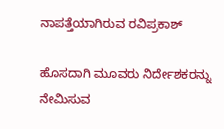ನಾಪತ್ತೆಯಾಗಿರುವ ರವಿಪ್ರಕಾಶ್

ಹೊಸದಾಗಿ ಮೂವರು ನಿರ್ದೇಶಕರನ್ನು ನೇಮಿಸುವ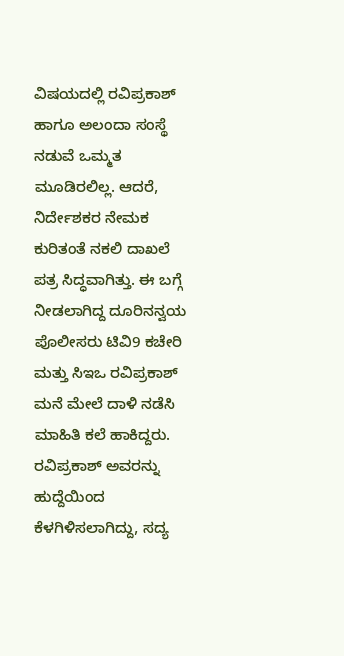ವಿಷಯದಲ್ಲಿ ರವಿಪ್ರಕಾಶ್ ಹಾಗೂ ಅಲಂದಾ ಸಂಸ್ಥೆ ನಡುವೆ ಒಮ್ಮತ ಮೂಡಿರಲಿಲ್ಲ. ಆದರೆ, ನಿರ್ದೇಶಕರ ನೇಮಕ ಕುರಿತಂತೆ ನಕಲಿ ದಾಖಲೆ ಪತ್ರ ಸಿದ್ಧವಾಗಿತ್ತು. ಈ ಬಗ್ಗೆ ನೀಡಲಾಗಿದ್ದ ದೂರಿನನ್ವಯ ಪೊಲೀಸರು ಟಿವಿ9 ಕಚೇರಿ ಮತ್ತು ಸಿಇಒ ರವಿಪ್ರಕಾಶ್ ಮನೆ ಮೇಲೆ ದಾಳಿ ನಡೆಸಿ ಮಾಹಿತಿ ಕಲೆ ಹಾಕಿದ್ದರು. ರವಿಪ್ರಕಾಶ್ ಅವರನ್ನು ಹುದ್ದೆಯಿಂದ ಕೆಳಗಿಳಿಸಲಾಗಿದ್ದು, ಸದ್ಯ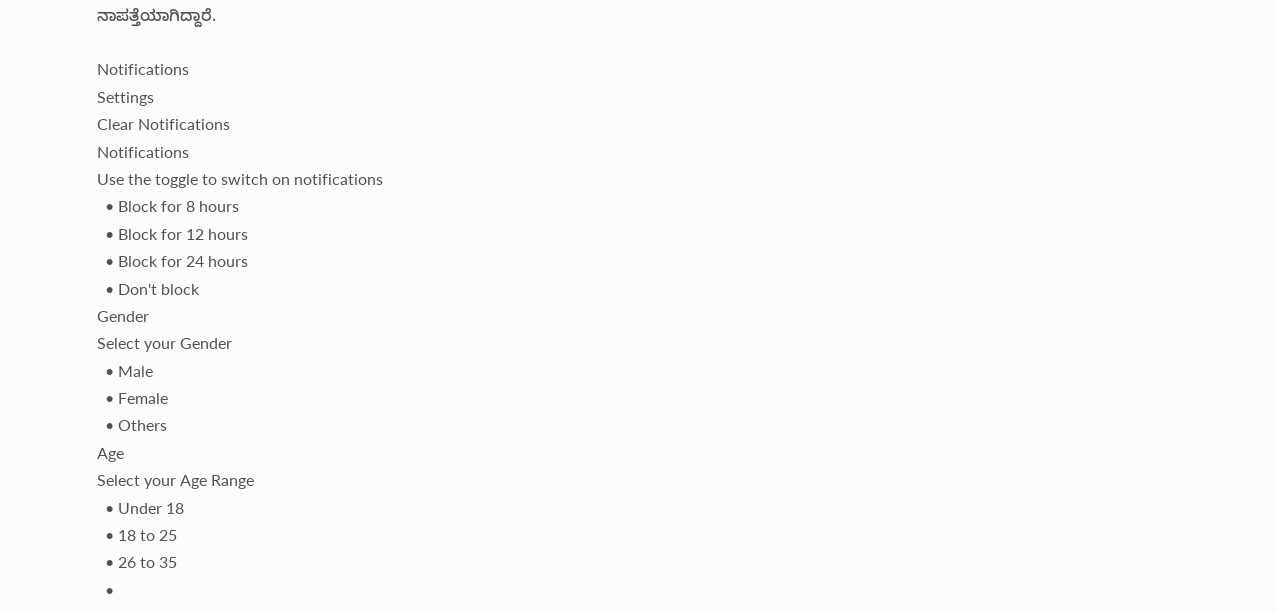ನಾಪತ್ತೆಯಾಗಿದ್ದಾರೆ.

Notifications
Settings
Clear Notifications
Notifications
Use the toggle to switch on notifications
  • Block for 8 hours
  • Block for 12 hours
  • Block for 24 hours
  • Don't block
Gender
Select your Gender
  • Male
  • Female
  • Others
Age
Select your Age Range
  • Under 18
  • 18 to 25
  • 26 to 35
  •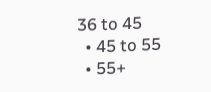36 to 45
  • 45 to 55
  • 55+